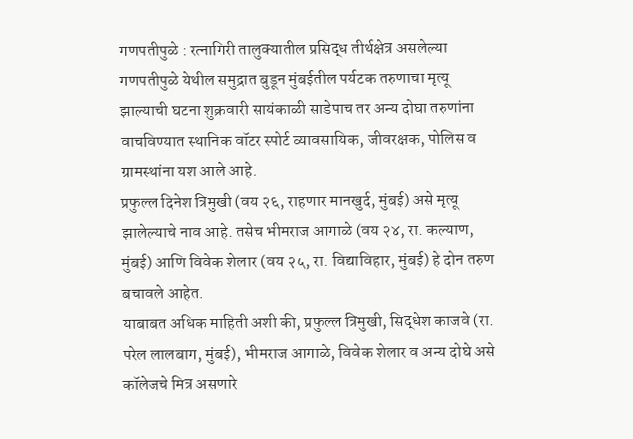गणपतीपुळे : रत्नागिरी तालुक्यातील प्रसिद्ध तीर्थक्षेत्र असलेल्या गणपतीपुळे येथील समुद्रात बुडून मुंबईतील पर्यटक तरुणाचा मृत्यू झाल्याची घटना शुक्रवारी सायंकाळी साडेपाच तर अन्य दोघा तरुणांना वाचविण्यात स्थानिक वॉटर स्पोर्ट व्यावसायिक, जीवरक्षक, पोलिस व ग्रामस्थांना यश आले आहे.
प्रफुल्ल दिनेश त्रिमुखी (वय २६, राहणार मानखुर्द, मुंबई) असे मृत्यू झालेल्याचे नाव आहे. तसेच भीमराज आगाळे (वय २४, रा. कल्याण, मुंबई) आणि विवेक शेलार (वय २५, रा. विद्याविहार, मुंबई) हे दोन तरुण बचावले आहेत.
याबाबत अधिक माहिती अशी की, प्रफुल्ल त्रिमुखी, सिद्धेश काजवे (रा. परेल लालबाग, मुंबई), भीमराज आगाळे, विवेक शेलार व अन्य दोघे असे कॉलेजचे मित्र असणारे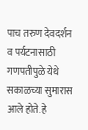पाच तरुण देवदर्शन व पर्यटनासाठी गणपतीपुळे येथे सकाळच्या सुमारास आले होते. हे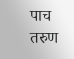पाच तरुण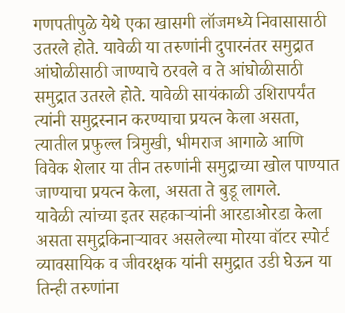गणपतीपुळे येथे एका खासगी लॉजमध्ये निवासासाठी उतरले होते. यावेळी या तरुणांनी दुपारनंतर समुद्रात आंघोळीसाठी जाण्याचे ठरवले व ते आंघोळीसाठी समुद्रात उतरले होते. यावेळी सायंकाळी उशिरापर्यंत त्यांनी समुद्रस्नान करण्याचा प्रयत्न केला असता, त्यातील प्रफुल्ल त्रिमुखी, भीमराज आगाळे आणि विवेक शेलार या तीन तरुणांनी समुद्राच्या खोल पाण्यात जाण्याचा प्रयत्न केला, असता ते बुडू लागले.
यावेळी त्यांच्या इतर सहकाऱ्यांनी आरडाओरडा केला असता समुद्रकिनाऱ्यावर असलेल्या मोरया वॉटर स्पोर्ट व्यावसायिक व जीवरक्षक यांनी समुद्रात उडी घेऊन या तिन्ही तरुणांना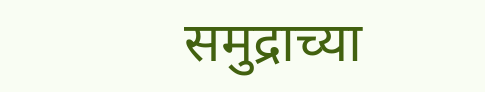समुद्राच्या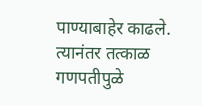पाण्याबाहेर काढले.
त्यानंतर तत्काळ गणपतीपुळे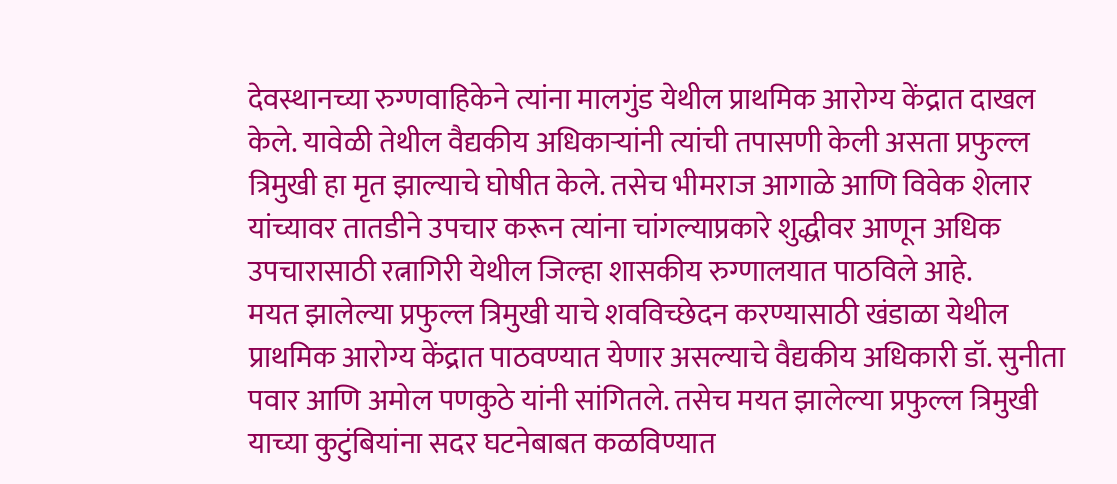देवस्थानच्या रुग्णवाहिकेने त्यांना मालगुंड येथील प्राथमिक आरोग्य केंद्रात दाखल केले. यावेळी तेथील वैद्यकीय अधिकाऱ्यांनी त्यांची तपासणी केली असता प्रफुल्ल त्रिमुखी हा मृत झाल्याचे घोषीत केले. तसेच भीमराज आगाळे आणि विवेक शेलार यांच्यावर तातडीने उपचार करून त्यांना चांगल्याप्रकारे शुद्धीवर आणून अधिक उपचारासाठी रत्नागिरी येथील जिल्हा शासकीय रुग्णालयात पाठविले आहे.
मयत झालेल्या प्रफुल्ल त्रिमुखी याचे शवविच्छेदन करण्यासाठी खंडाळा येथील प्राथमिक आरोग्य केंद्रात पाठवण्यात येणार असल्याचे वैद्यकीय अधिकारी डॉ. सुनीता पवार आणि अमोल पणकुठे यांनी सांगितले. तसेच मयत झालेल्या प्रफुल्ल त्रिमुखी याच्या कुटुंबियांना सदर घटनेबाबत कळविण्यात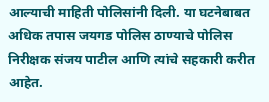आल्याची माहिती पोलिसांनी दिली. या घटनेबाबत अधिक तपास जयगड पोलिस ठाण्याचे पोलिस निरीक्षक संजय पाटील आणि त्यांचे सहकारी करीत आहेत.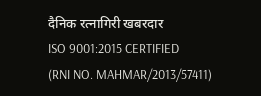दैनिक रत्नागिरी खबरदार
ISO 9001:2015 CERTIFIED
(RNI NO. MAHMAR/2013/57411)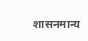शासनमान्य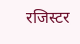रजिस्टर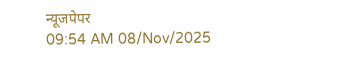न्यूजपेपर
09:54 AM 08/Nov/2025